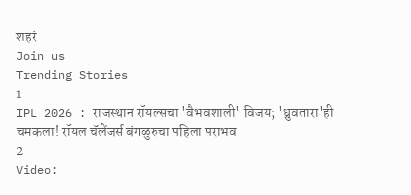शहरं
Join us
Trending Stories
1
IPL 2026 : राजस्थान रॉयल्सचा 'वैभवशाली' विजय; 'ध्रुवतारा'ही चमकला! रॉयल चॅलेंजर्स बंगळुरुचा पहिला पराभव
2
Video: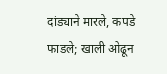दांड्याने मारले, कपडे फाडले; खाली ओढून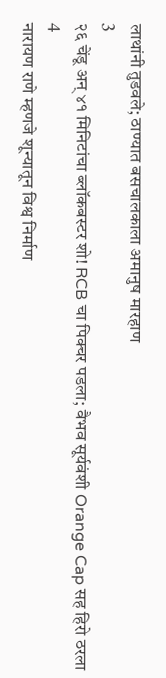लाथांनी तुडवले; ठाण्यात बसचालकाला अमानुष मारहाण
3
२६ चेंडू अन् ४१ मिनिटांचा ब्लॉकबस्टर शो! RCB चा पिक्चर पडला; वैभव सूर्यवंशी Orange Cap सह हिरो ठरला
4
नारायण राणे म्हणजे शून्यातून विश्व निर्माण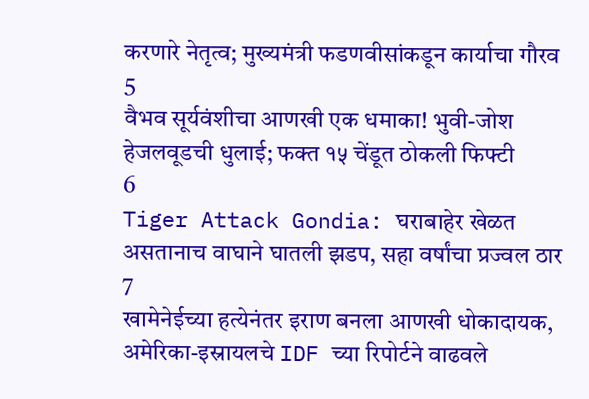करणारे नेतृत्व; मुख्यमंत्री फडणवीसांकडून कार्याचा गौरव
5
वैभव सूर्यवंशीचा आणखी एक धमाका! भुवी-जोश हेजलवूडची धुलाई; फक्त १५ चेंडूत ठोकली फिफ्टी
6
Tiger Attack Gondia: घराबाहेर खेळत असतानाच वाघाने घातली झडप, सहा वर्षांचा प्रज्वल ठार
7
खामेनेईच्या हत्येनंतर इराण बनला आणखी धोकादायक, अमेरिका-इस्रायलचे IDF च्या रिपोर्टने वाढवले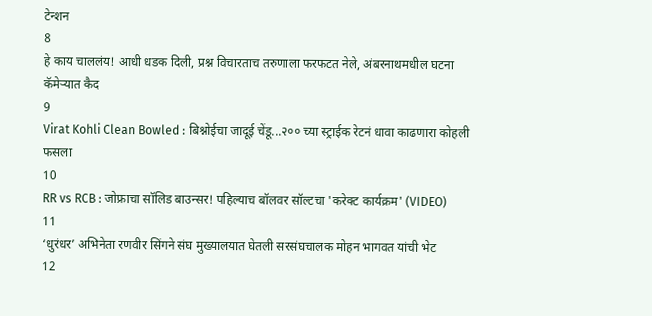टेन्शन
8
हे काय चाललंय! आधी धडक दिली, प्रश्न विचारताच तरुणाला फरफटत नेले, अंबरनाथमधील घटना कॅमेऱ्यात कैद
9
Virat Kohli Clean Bowled : बिश्नोईचा जादूई चेंडू...२०० च्या स्ट्राईक रेटनं धावा काढणारा कोहली फसला
10
RR vs RCB : जोफ्राचा सॉलिड बाउन्सर! पहिल्याच बॉलवर सॉल्टचा 'करेक्ट कार्यक्रम' (VIDEO)
11
‘धुरंधर’ अभिनेता रणवीर सिंगने संघ मुख्यालयात घेतली सरसंघचालक मोहन भागवत यांची भेट
12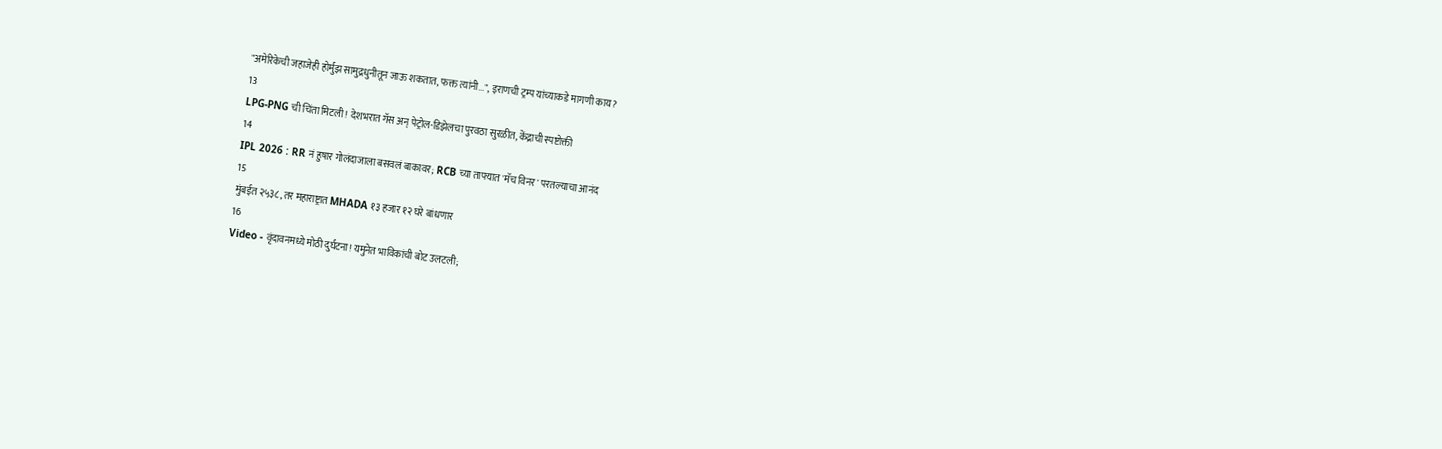"अमेरिकेची जहाजेही होर्मुझ सामुद्रधुनीतून जाऊ शकतात, फक्त त्यांनी...", इराणची ट्रम्प यांच्याकडे मागणी काय?
13
LPG-PNG ची चिंता मिटली! देशभरात गॅस अन् पेट्रोल-डिझेलचा पुरवठा सुरळीत, केंद्राची स्पष्टोक्ती
14
IPL 2026 : RR नं हुषार गोलंदाजाला बसवलं बाकावर; RCB च्या ताफ्यात 'मॅच विनर' परतल्याचा आनंद
15
मुंबईत २५३८, तर महाराष्ट्रात MHADA १३ हजार १२ घरे बांधणार
16
Video - वृंदावनमध्ये मोठी दुर्घटना! यमुनेत भाविकांची बोट उलटली;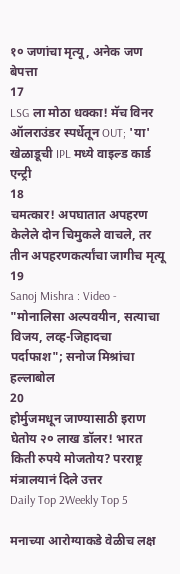१० जणांचा मृत्यू, अनेक जण बेपत्ता
17
LSG ला मोठा धक्का! मॅच विनर ऑलराउंडर स्पर्धेतून OUT; 'या' खेळाडूची IPL मध्ये वाइल्ड कार्ड एन्ट्री
18
चमत्कार! अपघातात अपहरण केलेले दोन चिमुकले वाचले, तर तीन अपहरणकर्त्यांचा जागीच मृत्यू
19
Sanoj Mishra : Video - "मोनालिसा अल्पवयीन, सत्याचा विजय, लव्ह-जिहादचा पर्दाफाश"; सनोज मिश्रांचा हल्लाबोल
20
होर्मुजमधून जाण्यासाठी इराण घेतोय २० लाख डॉलर! भारत किती रुपये मोजतोय? परराष्ट्र मंत्रालयानं दिले उत्तर
Daily Top 2Weekly Top 5

मनाच्या आरोग्याकडे वेळीच लक्ष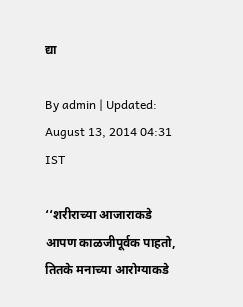द्या

By admin | Updated: August 13, 2014 04:31 IST

‘‘शरीराच्या आजाराकडे आपण काळजीपूर्वक पाहतो, तितके मनाच्या आरोग्याकडे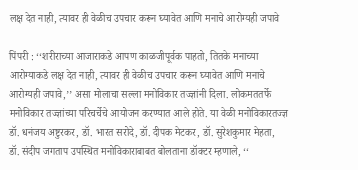लक्ष देत नाही, त्यावर ही वेळीच उपचार करून घ्यावेत आणि मनाचे आरोग्यही जपावे

पिंपरी : ‘‘शरीराच्या आजाराकडे आपण काळजीपूर्वक पाहतो, तितके मनाच्या आरोग्याकडे लक्ष देत नाही, त्यावर ही वेळीच उपचार करून घ्यावेत आणि मनाचे आरोग्यही जपावे,’’ असा मोलाचा सल्ला मनोविकार तज्ज्ञांनी दिला. लोकमततर्फे मनोविकार तज्ज्ञांच्या परिचर्चेचे आयोजन करण्यात आले होते. या वेळी मनोविकारतज्ज्ञ डॉ. धनंजय अष्टुरकर, डॉ. भारत सरोदे, डॉ. दीपक मेटकर, डॉ. सुरेशकुमार मेहता, डॉ. संदीप जगताप उपस्थित मनोविकाराबाबत बोलताना डॉक्टर म्हणाले, ‘‘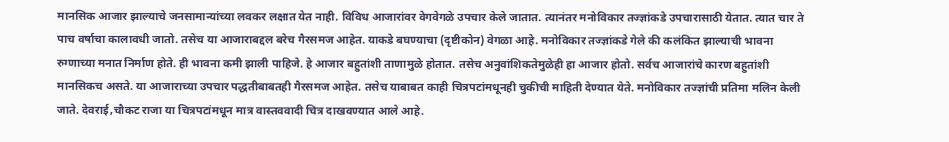मानसिक आजार झाल्याचे जनसामान्यांच्या लवकर लक्षात येत नाही. विविध आजारांवर वेगवेगळे उपचार केले जातात. त्यानंतर मनोविकार तज्ज्ञांकडे उपचारासाठी येतात. त्यात चार ते पाच वर्षाचा कालावधी जातो. तसेच या आजाराबद्दल बरेच गैरसमज आहेत. याकडे बघण्याचा (दृष्टीकोन) वेगळा आहे. मनोविकार तज्ज्ञांकडे गेले की कलंकित झाल्याची भावना रुग्णाच्या मनात निर्माण होते. ही भावना कमी झाली पाहिजे. हे आजार बहुतांशी ताणामुळे होतात. तसेच अनुवांशिकतेमुळेही हा आजार होतो. सर्वच आजारांचे कारण बहुतांशी मानसिकच असते. या आजाराच्या उपचार पद्धतीबाबतही गैरसमज आहेत. तसेच याबाबत काही चित्रपटांमधूनही चुकीची माहिती देण्यात येते. मनोविकार तज्ज्ञांची प्रतिमा मलिन केली जाते. देवराई,चौकट राजा या चित्रपटांमधून मात्र वास्तववादी चित्र दाखवण्यात आले आहे.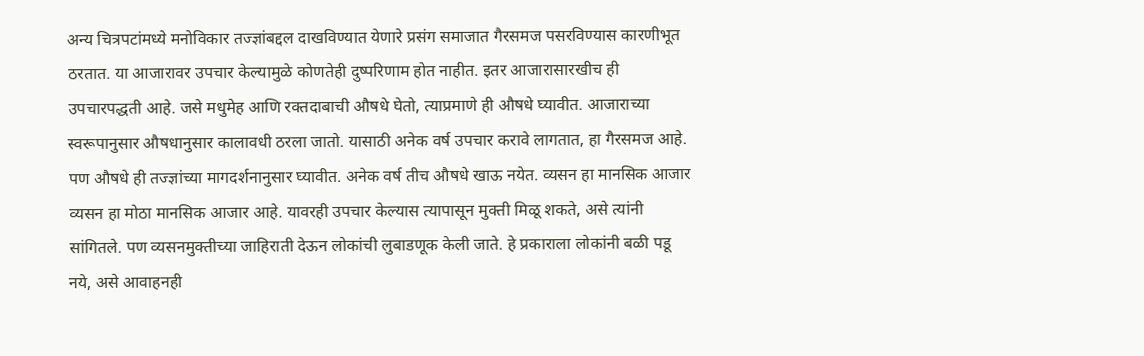अन्य चित्रपटांमध्ये मनोविकार तज्ज्ञांबद्दल दाखविण्यात येणारे प्रसंग समाजात गैरसमज पसरविण्यास कारणीभूत ठरतात. या आजारावर उपचार केल्यामुळे कोणतेही दुष्परिणाम होत नाहीत. इतर आजारासारखीच ही उपचारपद्धती आहे. जसे मधुमेह आणि रक्तदाबाची औषधे घेतो, त्याप्रमाणे ही औषधे घ्यावीत. आजाराच्या स्वरूपानुसार औषधानुसार कालावधी ठरला जातो. यासाठी अनेक वर्ष उपचार करावे लागतात, हा गैरसमज आहे. पण औषधे ही तज्ज्ञांच्या मागदर्शनानुसार घ्यावीत. अनेक वर्ष तीच औषधे खाऊ नयेत. व्यसन हा मानसिक आजार व्यसन हा मोठा मानसिक आजार आहे. यावरही उपचार केल्यास त्यापासून मुक्ती मिळू शकते, असे त्यांनी सांगितले. पण व्यसनमुक्तीच्या जाहिराती देऊन लोकांची लुबाडणूक केली जाते. हे प्रकाराला लोकांनी बळी पडू नये, असे आवाहनही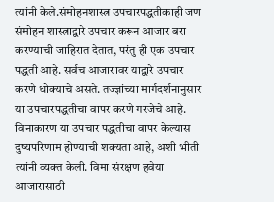त्यांनी केले.संमोहनशास्त्र उपचारपद्धतीकाही जण संमोहन शास्त्राद्वारे उपचार करून आजार बरा करण्याची जाहिरात देतात, परंतु ही एक उपचार पद्धती आहे. सर्वच आजारावर याद्वारे उपचार करणे धोक्याचे असते. तज्ज्ञांच्या मार्गदर्शनानुसार या उपचारपद्धतीचा वापर करणे गरजेचे आहे. विनाकारण या उपचार पद्धतीचा वापर केल्यास दुष्यपरिणाम होण्याची शक्यता आहे, अशी भीती त्यांनी व्यक्त केली. विमा संरक्षण हवेया आजारासाठी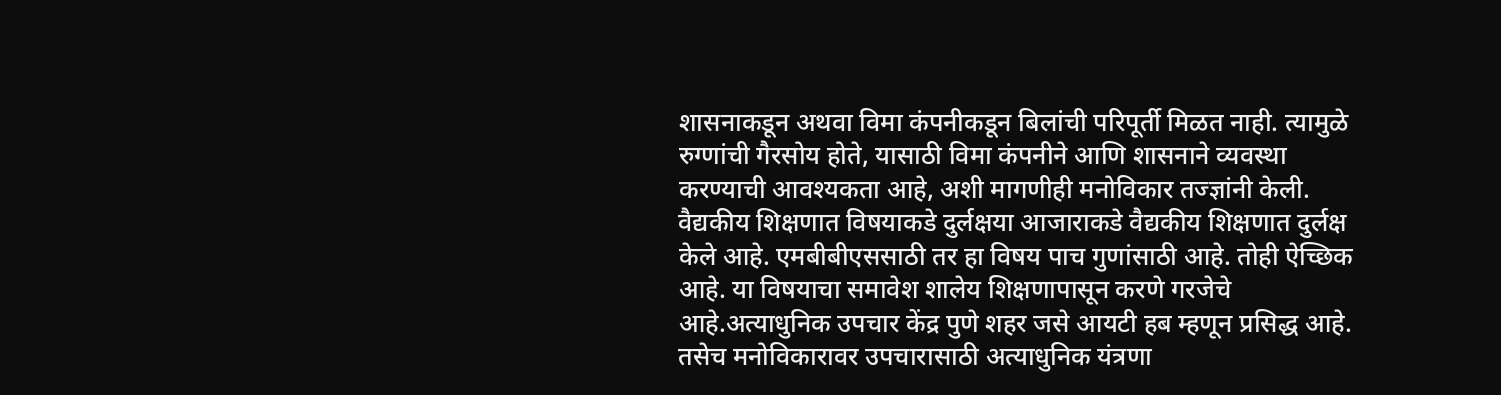शासनाकडून अथवा विमा कंपनीकडून बिलांची परिपूर्ती मिळत नाही. त्यामुळे रुग्णांची गैरसोय होते, यासाठी विमा कंपनीने आणि शासनाने व्यवस्था करण्याची आवश्यकता आहे, अशी मागणीही मनोविकार तज्ज्ञांनी केली. वैद्यकीय शिक्षणात विषयाकडे दुर्लक्षया आजाराकडे वैद्यकीय शिक्षणात दुर्लक्ष केले आहे. एमबीबीएससाठी तर हा विषय पाच गुणांसाठी आहे. तोही ऐच्छिक आहे. या विषयाचा समावेश शालेय शिक्षणापासून करणे गरजेचे आहे.अत्याधुनिक उपचार केंद्र पुणे शहर जसे आयटी हब म्हणून प्रसिद्ध आहे. तसेच मनोविकारावर उपचारासाठी अत्याधुनिक यंत्रणा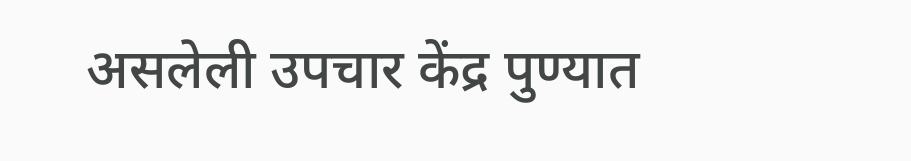असलेली उपचार केंद्र पुण्यात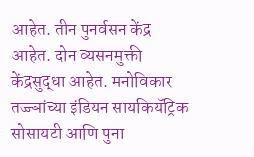आहेत. तीन पुनर्वसन केंद्र आहेत. दोन व्यसनमुक्ती केंद्रसुद्धा आहेत. मनोविकार तज्ज्ञांच्या इंडियन सायकियॅट्रिक सोसायटी आणि पुना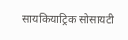सायकियाट्रिक सोसायटी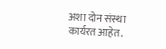अशा दोन संस्था कार्यरत आहेत.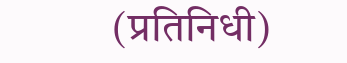(प्रतिनिधी)